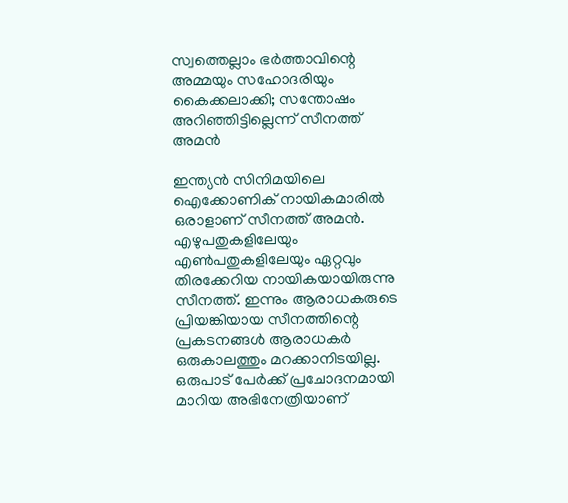സ്വത്തെല്ലാം ഭര്‍ത്താവിന്റെ അമ്മയും സഹോദരിയും കൈക്കലാക്കി; സന്തോഷം അറിഞ്ഞിട്ടില്ലെന്ന് സീനത്ത് അമന്‍

ഇന്ത്യന്‍ സിനിമയിലെ ഐക്കോണിക് നായികമാരില്‍ ഒരാളാണ് സീനത്ത് അമന്‍. എഴുപതുകളിലേയും എണ്‍പതുകളിലേയും ഏറ്റവും തിരക്കേറിയ നായികയായിരുന്നു സീനത്ത്. ഇന്നും ആരാധകരുടെ പ്രിയങ്കിയായ സീനത്തിന്റെ പ്രകടനങ്ങള്‍ ആരാധകര്‍ ഒരുകാലത്തും മറക്കാനിടയില്ല. ഒരുപാട് പേര്‍ക്ക് പ്രചോദനമായി മാറിയ അഭിനേത്രിയാണ്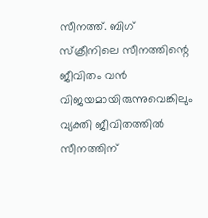സീനത്ത്. ബിഗ് സ്‌ക്രീനിലെ സീനത്തിന്റെ ജീവിതം വന്‍ വിജയമായിരുന്നുവെങ്കിലും വ്യക്തി ജീവിതത്തില്‍ സീനത്തിന്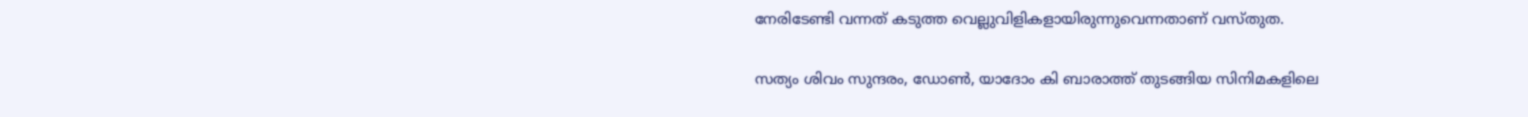നേരിടേണ്ടി വന്നത് കടുത്ത വെല്ലുവിളികളായിരുന്നുവെന്നതാണ് വസ്തുത.

സത്യം ശിവം സുന്ദരം, ഡോണ്‍, യാദോം കി ബാരാത്ത് തുടങ്ങിയ സിനിമകളിലെ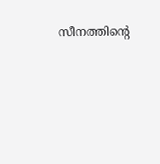സീനത്തിന്റെ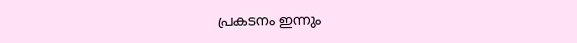പ്രകടനം ഇന്നും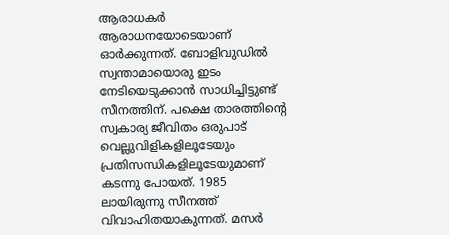ആരാധകര്‍ ആരാധനയോടെയാണ് ഓര്‍ക്കുന്നത്. ബോളിവുഡില്‍ സ്വന്താമായൊരു ഇടം നേടിയെടുക്കാന്‍ സാധിച്ചിട്ടുണ്ട് സീനത്തിന്. പക്ഷെ താരത്തിന്റെ സ്വകാര്യ ജീവിതം ഒരുപാട് വെല്ലുവിളികളിലൂടേയും പ്രതിസന്ധികളിലൂടേയുമാണ് കടന്നു പോയത്. 1985 ലായിരുന്നു സീനത്ത് വിവാഹിതയാകുന്നത്. മസര്‍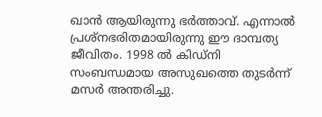ഖാന്‍ ആയിരുന്നു ഭര്‍ത്താവ്. എന്നാല്‍ പ്രശ്‌നഭരിതമായിരുന്നു ഈ ദാമ്പത്യ ജീവിതം. 1998 ല്‍ കിഡ്‌നി സംബന്ധമായ അസുഖത്തെ തുടര്‍ന്ന് മസര്‍ അന്തരിച്ചു.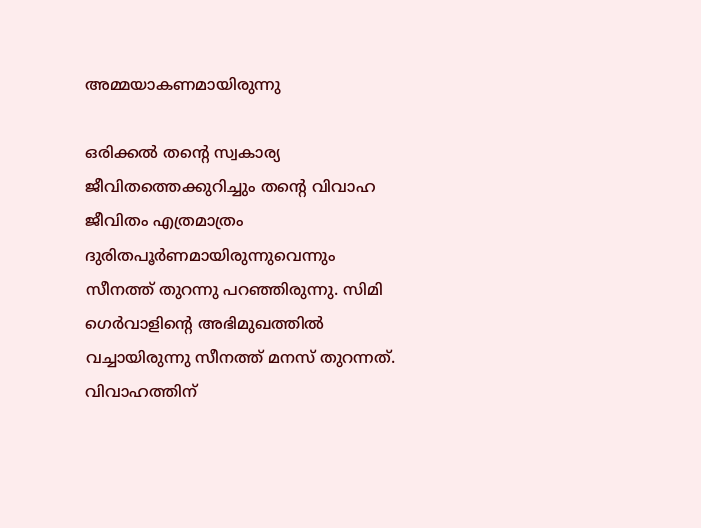അമ്മയാകണമായിരുന്നു

ഒരിക്കല്‍ തന്റെ സ്വകാര്യ ജീവിതത്തെക്കുറിച്ചും തന്റെ വിവാഹ ജീവിതം എത്രമാത്രം ദുരിതപൂര്‍ണമായിരുന്നുവെന്നും സീനത്ത് തുറന്നു പറഞ്ഞിരുന്നു. സിമി ഗെര്‍വാളിന്റെ അഭിമുഖത്തില്‍ വച്ചായിരുന്നു സീനത്ത് മനസ് തുറന്നത്. വിവാഹത്തിന്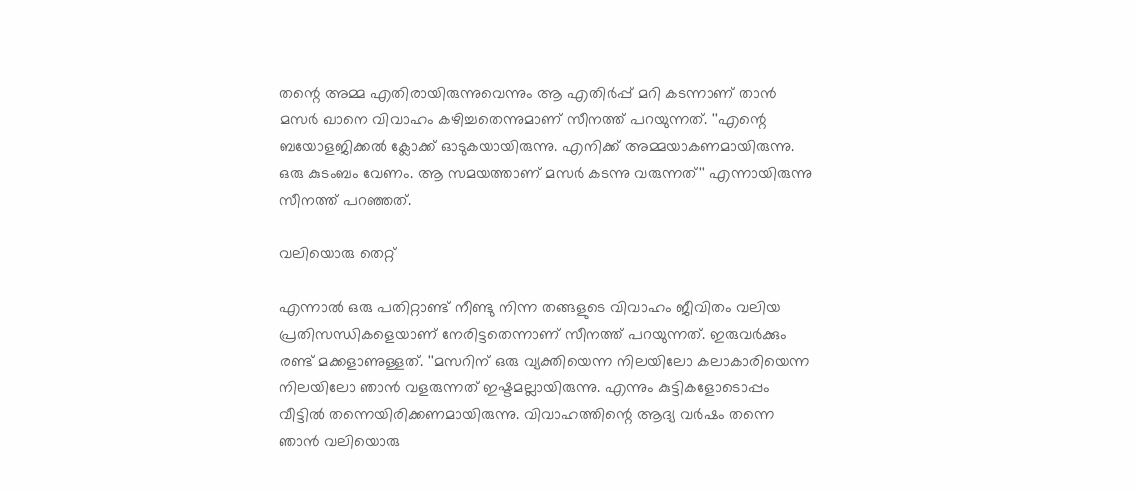തന്റെ അമ്മ എതിരായിരുന്നുവെന്നും ആ എതിര്‍പ്പ് മറി കടന്നാണ് താന്‍ മസര്‍ ഖാനെ വിവാഹം കഴിച്ചതെന്നുമാണ് സീനത്ത് പറയുന്നത്. ''എന്റെ ബയോളജിക്കല്‍ ക്ലോക്ക് ഓടുകയായിരുന്നു. എനിക്ക് അമ്മയാകണമായിരുന്നു. ഒരു കുടംബം വേണം. ആ സമയത്താണ് മസര്‍ കടന്നു വരുന്നത്'' എന്നായിരുന്നു സീനത്ത് പറഞ്ഞത്.

വലിയൊരു തെറ്റ്

എന്നാല്‍ ഒരു പതിറ്റാണ്ട് നീണ്ടു നിന്ന തങ്ങളുടെ വിവാഹം ജീവിതം വലിയ പ്രതിസന്ധികളെയാണ് നേരിട്ടതെന്നാണ് സീനത്ത് പറയുന്നത്. ഇരുവര്‍ക്കും രണ്ട് മക്കളാണുള്ളത്. ''മസറിന് ഒരു വ്യക്തിയെന്ന നിലയിലോ കലാകാരിയെന്ന നിലയിലോ ഞാന്‍ വളരുന്നത് ഇഷ്ടമല്ലായിരുന്നു. എന്നും കുട്ടികളോടൊപ്പം വീട്ടില്‍ തന്നെയിരിക്കണമായിരുന്നു. വിവാഹത്തിന്റെ ആദ്യ വര്‍ഷം തന്നെ ഞാന്‍ വലിയൊരു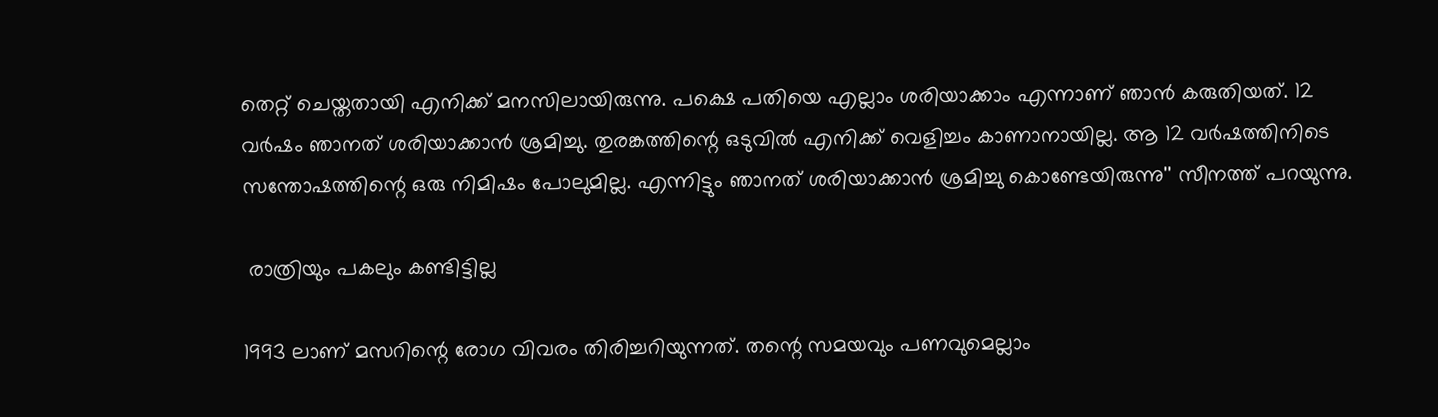തെറ്റ് ചെയ്തതായി എനിക്ക് മനസിലായിരുന്നു. പക്ഷെ പതിയെ എല്ലാം ശരിയാക്കാം എന്നാണ് ഞാന്‍ കരുതിയത്. 12 വര്‍ഷം ഞാനത് ശരിയാക്കാന്‍ ശ്രമിച്ചു. തുരങ്കത്തിന്റെ ഒടുവില്‍ എനിക്ക് വെളിച്ചം കാണാനായില്ല. ആ 12 വര്‍ഷത്തിനിടെ സന്തോഷത്തിന്റെ ഒരു നിമിഷം പോലുമില്ല. എന്നിട്ടും ഞാനത് ശരിയാക്കാന്‍ ശ്രമിച്ചു കൊണ്ടേയിരുന്നു'' സീനത്ത് പറയുന്നു.

 രാത്രിയും പകലും കണ്ടിട്ടില്ല

1993 ലാണ് മസറിന്റെ രോഗ വിവരം തിരിച്ചറിയുന്നത്. തന്റെ സമയവും പണവുമെല്ലാം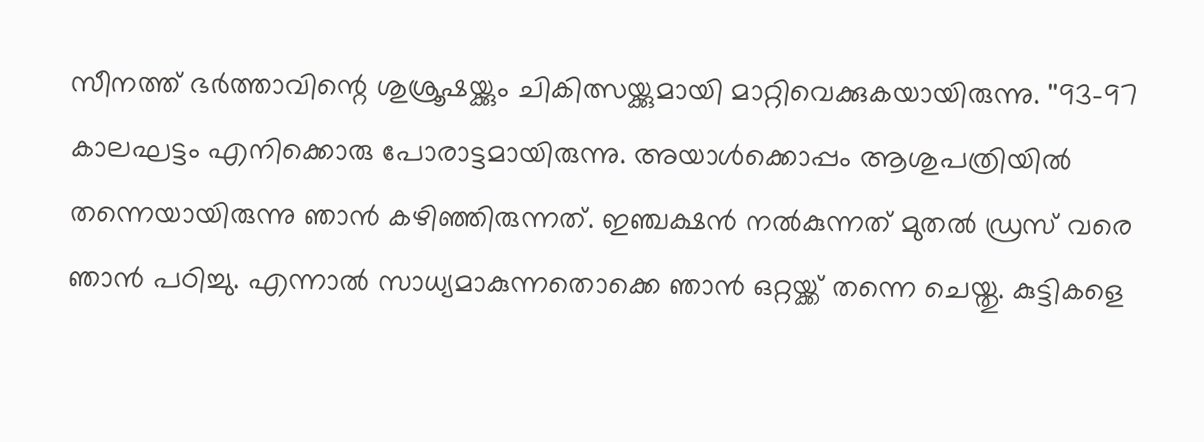സീനത്ത് ഭര്‍ത്താവിന്റെ ശുശ്രൂഷയ്ക്കും ചികിത്സയ്ക്കുമായി മാറ്റിവെക്കുകയായിരുന്നു. ''93-97 കാലഘട്ടം എനിക്കൊരു പോരാട്ടമായിരുന്നു. അയാള്‍ക്കൊപ്പം ആശുപത്രിയില്‍ തന്നെയായിരുന്നു ഞാന്‍ കഴിഞ്ഞിരുന്നത്. ഇഞ്ചക്ഷന്‍ നല്‍കുന്നത് മുതല്‍ ഡ്രസ് വരെ ഞാന്‍ പഠിച്ചു. എന്നാല്‍ സാധ്യമാകുന്നതൊക്കെ ഞാന്‍ ഒറ്റയ്ക്ക് തന്നെ ചെയ്തു. കുട്ടികളെ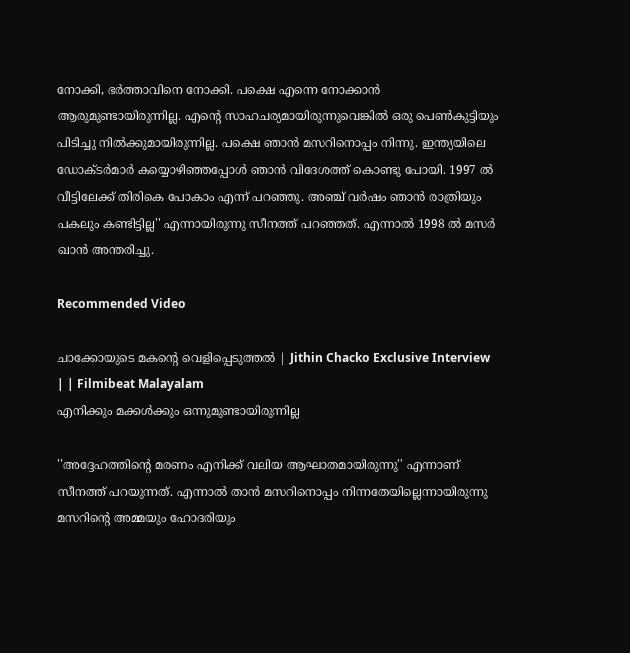നോക്കി, ഭര്‍ത്താവിനെ നോക്കി. പക്ഷെ എന്നെ നോക്കാന്‍ ആരുമുണ്ടായിരുന്നില്ല. എന്റെ സാഹചര്യമായിരുന്നുവെങ്കില്‍ ഒരു പെണ്‍കുട്ടിയും പിടിച്ചു നില്‍ക്കുമായിരുന്നില്ല. പക്ഷെ ഞാന്‍ മസറിനൊപ്പം നിന്നു. ഇന്ത്യയിലെ ഡോക്ടര്‍മാര്‍ കയ്യൊഴിഞ്ഞപ്പോള്‍ ഞാന്‍ വിദേശത്ത് കൊണ്ടു പോയി. 1997 ല്‍ വീട്ടിലേക്ക് തിരികെ പോകാം എന്ന് പറഞ്ഞു. അഞ്ച് വര്‍ഷം ഞാന്‍ രാത്രിയും പകലും കണ്ടിട്ടില്ല'' എന്നായിരുന്നു സീനത്ത് പറഞ്ഞത്. എന്നാല്‍ 1998 ല്‍ മസര്‍ ഖാന്‍ അന്തരിച്ചു.

Recommended Video

ചാക്കോയുടെ മകന്റെ വെളിപ്പെടുത്തൽ | Jithin Chacko Exclusive Interview | | Filmibeat Malayalam
എനിക്കും മക്കള്‍ക്കും ഒന്നുമുണ്ടായിരുന്നില്ല

''അദ്ദേഹത്തിന്റെ മരണം എനിക്ക് വലിയ ആഘാതമായിരുന്നു'' എന്നാണ് സീനത്ത് പറയുന്നത്. എന്നാല്‍ താന്‍ മസറിനൊപ്പം നിന്നതേയില്ലെന്നായിരുന്നു മസറിന്റെ അമ്മയും ഹോദരിയും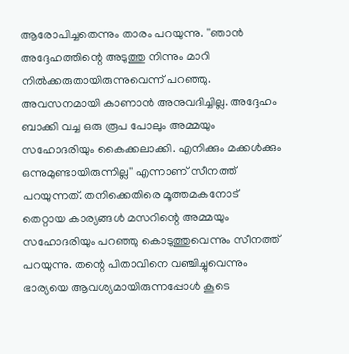ആരോപിച്ചതെന്നും താരം പറയുന്നു. ''ഞാന്‍ അദ്ദേഹത്തിന്റെ അടുത്തു നിന്നും മാറി നില്‍ക്കരുതായിരുന്നുവെന്ന് പറഞ്ഞു. അവസനമായി കാണാന്‍ അനുവദിച്ചില്ല. അദ്ദേഹം ബാക്കി വച്ച ഒരു രൂപ പോലും അമ്മയും സഹോദരിയും കൈക്കലാക്കി. എനിക്കും മക്കള്‍ക്കും ഒന്നുമുണ്ടായിരുന്നില്ല'' എന്നാണ് സീനത്ത് പറയുന്നത്. തനിക്കെതിരെ മൂത്തമകനോട് തെറ്റായ കാര്യങ്ങള്‍ മസറിന്റെ അമ്മയും സഹോദരിയും പറഞ്ഞു കൊടുത്തുവെന്നും സീനത്ത് പറയുന്നു. തന്റെ പിതാവിനെ വഞ്ചിച്ചുവെന്നും ഭാര്യയെ ആവശ്യമായിരുന്നപ്പോള്‍ കൂടെ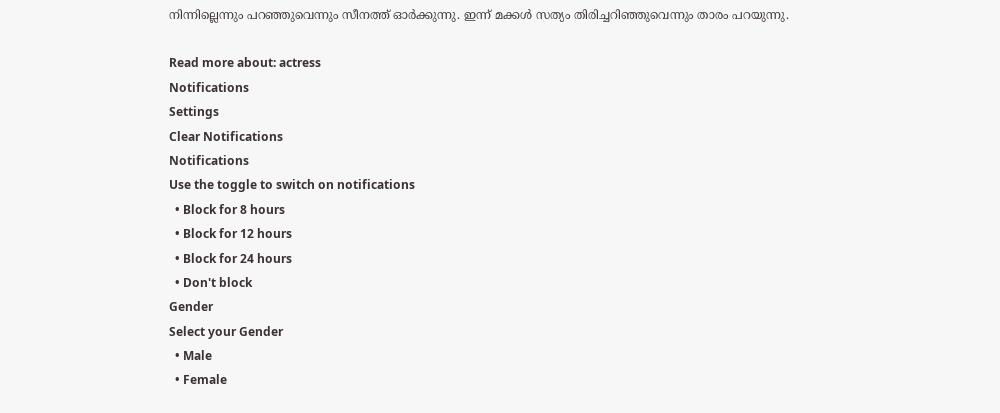നിന്നില്ലെന്നും പറഞ്ഞുവെന്നും സീനത്ത് ഓര്‍ക്കുന്നു. ഇന്ന് മക്കള്‍ സത്യം തിരിച്ചറിഞ്ഞുവെന്നും താരം പറയുന്നു.

Read more about: actress
Notifications
Settings
Clear Notifications
Notifications
Use the toggle to switch on notifications
  • Block for 8 hours
  • Block for 12 hours
  • Block for 24 hours
  • Don't block
Gender
Select your Gender
  • Male
  • Female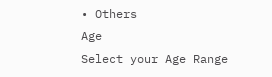• Others
Age
Select your Age Range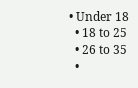• Under 18
  • 18 to 25
  • 26 to 35
  •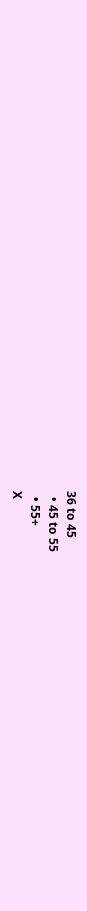36 to 45
  • 45 to 55
  • 55+
X